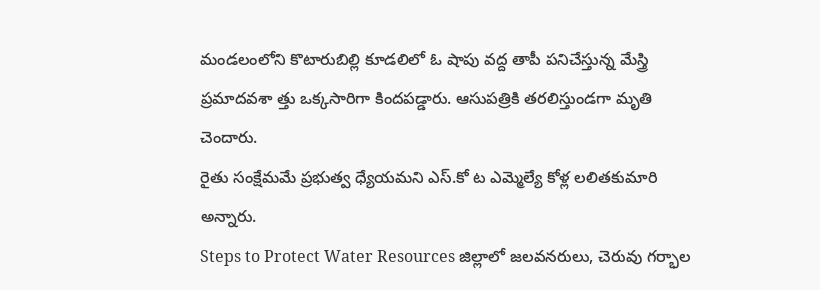మండలంలోని కొటారుబిల్లి కూడలిలో ఓ షాపు వద్ద తాపీ పనిచేస్తున్న మేస్త్రి ప్రమాదవశా త్తు ఒక్కసారిగా కిందపడ్డారు. ఆసుపత్రికి తరలిస్తుండగా మృతి చెందారు.
రైతు సంక్షేమమే ప్రభుత్వ ధ్యేయమని ఎస్.కో ట ఎమ్మెల్యే కోళ్ల లలితకుమారి అన్నారు.
Steps to Protect Water Resources జిల్లాలో జలవనరులు, చెరువు గర్భాల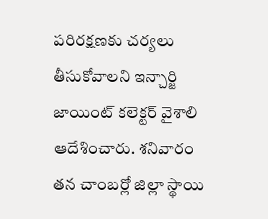పరిరక్షణకు చర్యలు తీసుకోవాలని ఇన్చార్జి జాయింట్ కలెక్టర్ వైశాలి ఆదేశించారు. శనివారం తన చాంబర్లో జిల్లా స్థాయి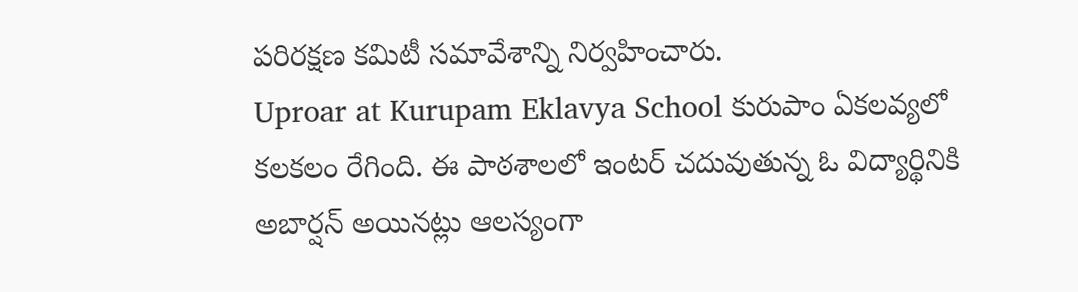పరిరక్షణ కమిటీ సమావేశాన్ని నిర్వహించారు.
Uproar at Kurupam Eklavya School కురుపాం ఏకలవ్యలో కలకలం రేగింది. ఈ పాఠశాలలో ఇంటర్ చదువుతున్న ఓ విద్యార్థినికి అబార్షన్ అయినట్లు ఆలస్యంగా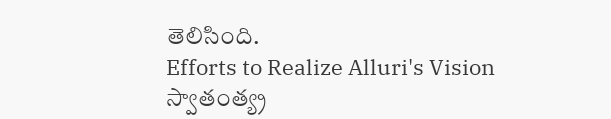తెలిసింది.
Efforts to Realize Alluri's Vision స్వాతంత్య్ర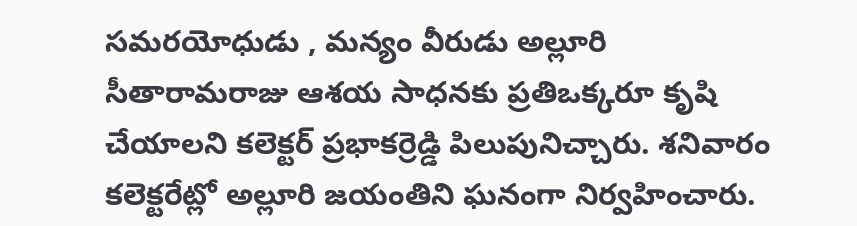సమరయోధుడు , మన్యం వీరుడు అల్లూరి సీతారామరాజు ఆశయ సాధనకు ప్రతిఒక్కరూ కృషి చేయాలని కలెక్టర్ ప్రభాకర్రెడ్డి పిలుపునిచ్చారు. శనివారం కలెక్టరేట్లో అల్లూరి జయంతిని ఘనంగా నిర్వహించారు.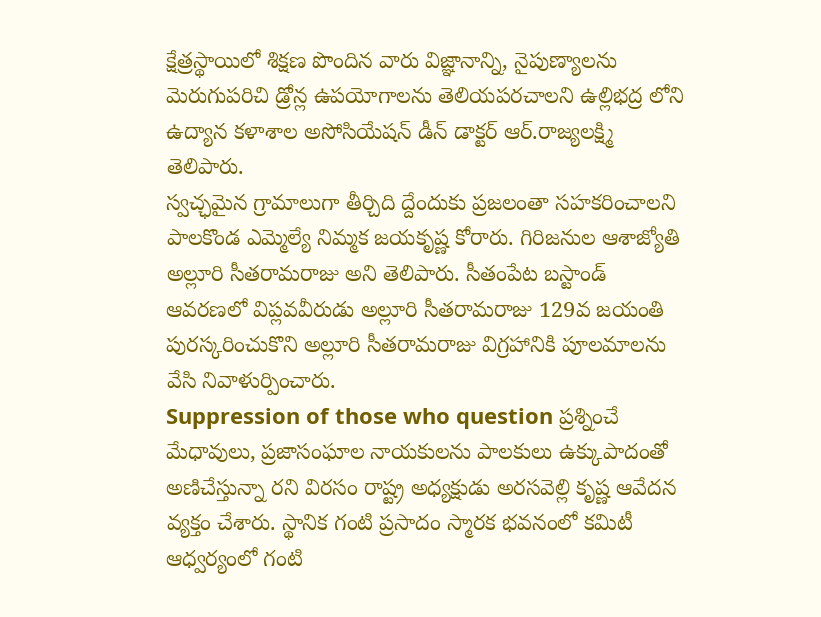క్షేత్రస్థాయిలో శిక్షణ పొందిన వారు విజ్ఞానాన్ని, నైపుణ్యాలను మెరుగుపరిచి డ్రోన్ల ఉపయోగాలను తెలియపరచాలని ఉల్లిభద్ర లోని ఉద్యాన కళాశాల అసోసియేషన్ డీన్ డాక్టర్ ఆర్.రాజ్యలక్ష్మి తెలిపారు.
స్వచ్ఛమైన గ్రామాలుగా తీర్చిది ద్దేందుకు ప్రజలంతా సహకరించాలని పాలకొండ ఎమ్మెల్యే నిమ్మక జయకృష్ణ కోరారు. గిరిజనుల ఆశాజ్యోతి అల్లూరి సీతరామరాజు అని తెలిపారు. సీతంపేట బస్టాండ్ ఆవరణలో విప్లవవీరుడు అల్లూరి సీతరామరాజు 129వ జయంతి పురస్కరించుకొని అల్లూరి సీతరామరాజు విగ్రహానికి పూలమాలను వేసి నివాళుర్పించారు.
Suppression of those who question ప్రశ్నించే మేధావులు, ప్రజాసంఘాల నాయకులను పాలకులు ఉక్కుపాదంతో అణిచేస్తున్నా రని విరసం రాష్ట్ర అధ్యక్షుడు అరసవెల్లి కృష్ణ ఆవేదన వ్యక్తం చేశారు. స్థానిక గంటి ప్రసాదం స్మారక భవనంలో కమిటీ ఆధ్వర్యంలో గంటి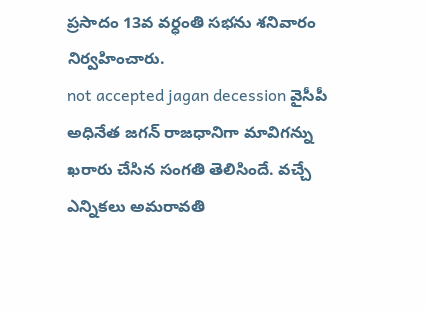ప్రసాదం 13వ వర్ధంతి సభను శనివారం నిర్వహించారు.
not accepted jagan decession వైసీపీ అధినేత జగన్ రాజధానిగా మావిగన్ను ఖరారు చేసిన సంగతి తెలిసిందే. వచ్చే ఎన్నికలు అమరావతి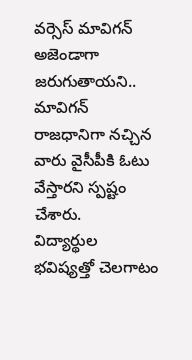వర్సెస్ మావిగన్ అజెండాగా జరుగుతాయని.. మావిగన్ రాజధానిగా నచ్చిన వారు వైసీపీకి ఓటు వేస్తారని స్పష్టం చేశారు.
విద్యార్థుల భవిష్యత్తో చెలగాటం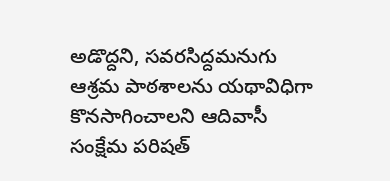అడొద్దని, సవరసిద్దమనుగు ఆశ్రమ పాఠశాలను యథావిధిగా కొనసాగించాలని ఆదివాసీ సంక్షేమ పరిషత్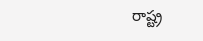రాష్ట్ర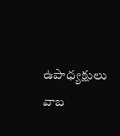ఉపాధ్యక్షులు వాబ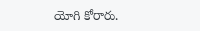యోగి కోరారు.